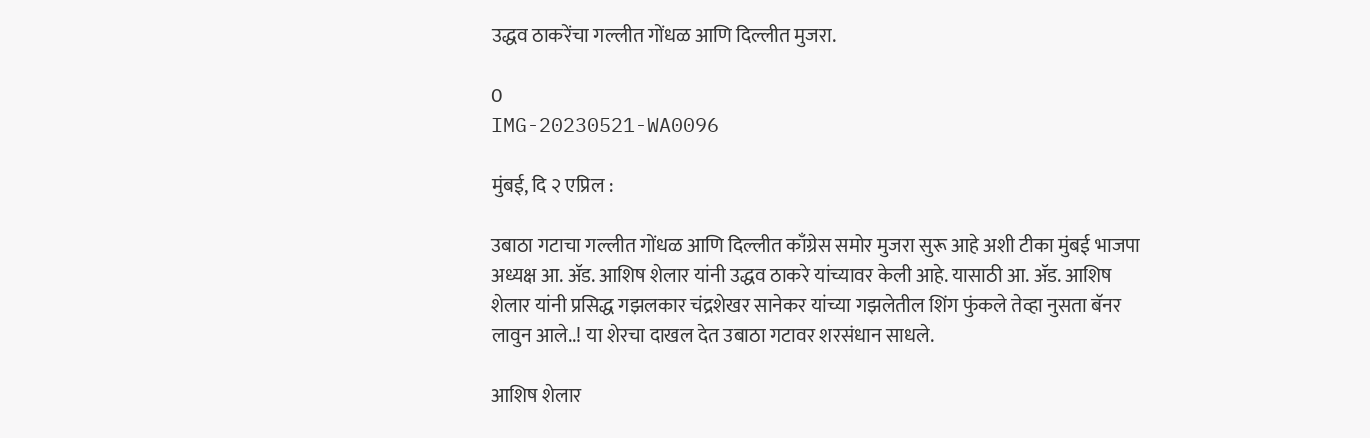उद्धव ठाकरेंचा गल्लीत गोंधळ आणि दिल्लीत मुजरा.

0
IMG-20230521-WA0096

मुंबई, दि २ एप्रिल :

उबाठा गटाचा गल्लीत गोंधळ आणि दिल्लीत काँग्रेस समोर मुजरा सुरू आहे अशी टीका मुंबई भाजपा अध्यक्ष आ. ॲड. आशिष शेलार यांनी उद्धव ठाकरे यांच्यावर केली आहे. यासाठी आ. ॲड. आशिष शेलार यांनी प्रसिद्ध गझलकार चंद्रशेखर सानेकर यांच्या गझलेतील शिंग फुंकले तेव्हा नुसता बॅनर लावुन आले..! या शेरचा दाखल देत उबाठा गटावर शरसंधान साधले.

आशिष शेलार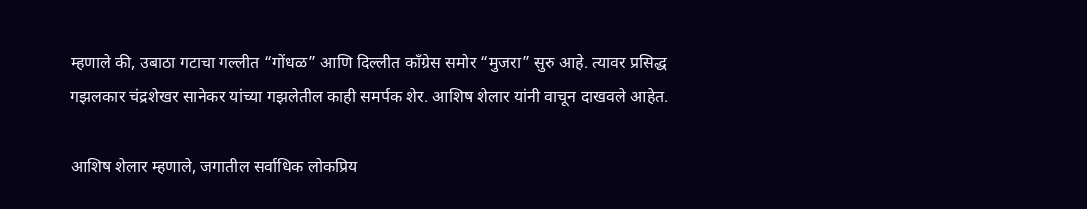म्हणाले की, उबाठा गटाचा गल्लीत “गोंधळ” आणि दिल्लीत काँग्रेस समोर “मुजरा” सुरु आहे. त्यावर प्रसिद्ध गझलकार चंद्रशेखर सानेकर यांच्या गझलेतील काही समर्पक शेर. आशिष शेलार यांनी वाचून दाखवले आहेत.

आशिष शेलार म्हणाले, जगातील सर्वाधिक लोकप्रिय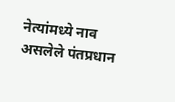नेत्यांमध्ये नाव असलेले पंतप्रधान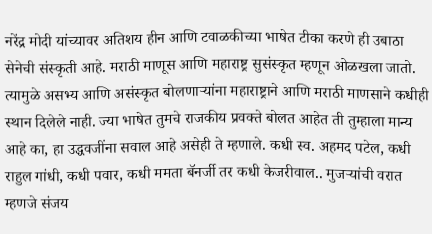नरेंद्र मोदी यांच्यावर अतिशय हीन आणि टवाळकीच्या भाषेत टीका करणे ही उबाठा सेनेची संस्कृती आहे. मराठी माणूस आणि महाराष्ट्र सुसंस्कृत म्हणून ओळखला जातो. त्यामुळे असभ्य आणि असंस्कृत बोलणाऱ्यांना महाराष्ट्राने आणि मराठी माणसाने कधीही स्थान दिलेले नाही. ज्या भाषेत तुमचे राजकीय प्रवक्ते बोलत आहेत ती तुम्हाला मान्य आहे का, हा उद्धवजींना सवाल आहे असेही ते म्हणाले. कधी स्व. अहमद पटेल, कधी राहुल गांधी, कधी पवार, कधी ममता बॅनर्जी तर कधी केजरीवाल.. मुजर्‍यांची वरात म्हणजे संजय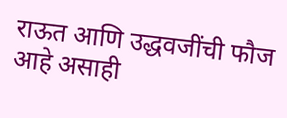राऊत आणि उद्धवजींची फौज आहे असाही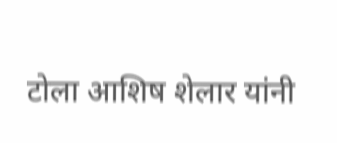टोला आशिष शेलार यांनी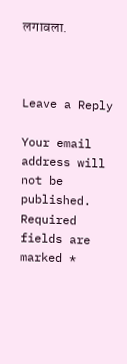लगावला.



Leave a Reply

Your email address will not be published. Required fields are marked *